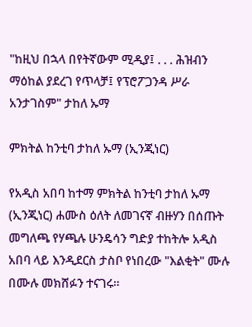"ከዚህ በኋላ በየትኛውም ሚዲያ፤ . . . ሕዝብን ማዕከል ያደረገ የጥላቻ፤ የፕሮፖጋንዳ ሥራ አንታገስም" ታከለ ኡማ

ምክትል ከንቲባ ታከለ ኡማ (ኢንጂነር)

የአዲስ አበባ ከተማ ምክትል ከንቲባ ታከለ ኡማ (ኢንጂነር) ሐሙስ ዕለት ለመገናኛ ብዙሃን በሰጡት መግለጫ የሃጫሉ ሁንዴሳን ግድያ ተከትሎ አዲስ አበባ ላይ እንዲደርስ ታስቦ የነበረው "እልቂት" ሙሉ በሙሉ መክሸፉን ተናገሩ።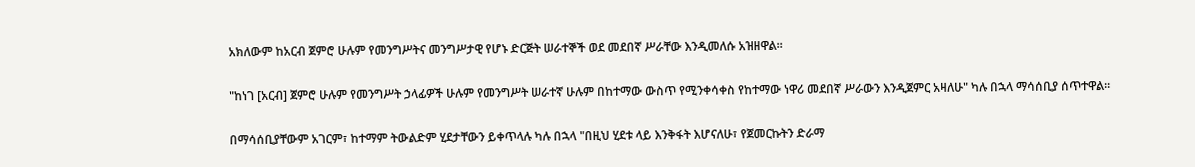አክለውም ከአርብ ጀምሮ ሁሉም የመንግሥትና መንግሥታዊ የሆኑ ድርጅት ሠራተኞች ወደ መደበኛ ሥራቸው እንዲመለሱ አዝዘዋል።

"ከነገ [አርብ] ጀምሮ ሁሉም የመንግሥት ኃላፊዎች ሁሉም የመንግሥት ሠራተኛ ሁሉም በከተማው ውስጥ የሚንቀሳቀስ የከተማው ነዋሪ መደበኛ ሥራውን እንዲጀምር አዛለሁ" ካሉ በኋላ ማሳሰቢያ ሰጥተዋል።

በማሳሰቢያቸውም አገርም፣ ከተማም ትውልድም ሂደታቸውን ይቀጥላሉ ካሉ በኋላ "በዚህ ሂደቱ ላይ እንቅፋት እሆናለሁ፣ የጀመርኩትን ድራማ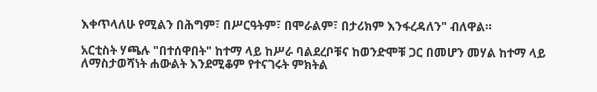እቀጥላለሁ የሚልን በሕግም፣ በሥርዓትም፣ በሞራልም፣ በታሪክም እንፋረዳለን" ብለዋል።

አርቲስት ሃጫሉ "በተሰዋበት" ከተማ ላይ ከሥራ ባልደረቦቹና ከወንድሞቹ ጋር በመሆን መሃል ከተማ ላይ ለማስታወሻነት ሐውልት እንደሚቆም የተናገሩት ምክትል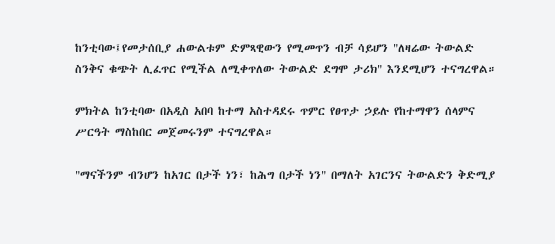ከንቲባው፤የመታሰቢያ ሐውልቱም ድምጻዊውን የሚመጥን ብቻ ሳይሆን "ለዛሬው ትውልድ ስንቅና ቁጭት ሊፈጥር የሚችል ለሚቀጥለው ትውልድ ደግሞ ታሪክ" እንደሚሆን ተናግረዋል።

ምክትል ከንቲባው በአዲስ አበባ ከተማ አስተዳደሩ ጥምር የፀጥታ ኃይሉ የከተማዋን ሰላምና ሥርዓት ማስከበር መጀመሩንም ተናግረዋል።

"ማናችንም ብንሆን ከአገር በታች ነን፣ ከሕግ በታች ነን" በማለት አገርንና ትውልድን ቅድሚያ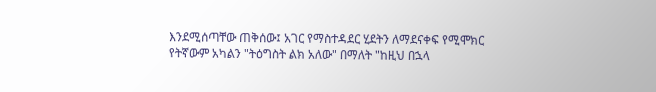እንደሚሰጣቸው ጠቅሰው፤ አገር የማስተዳደር ሂደትን ለማደናቀፍ የሚሞክር የትኛውም አካልን "ትዕግስት ልክ አለው" በማለት "ከዚህ በኋላ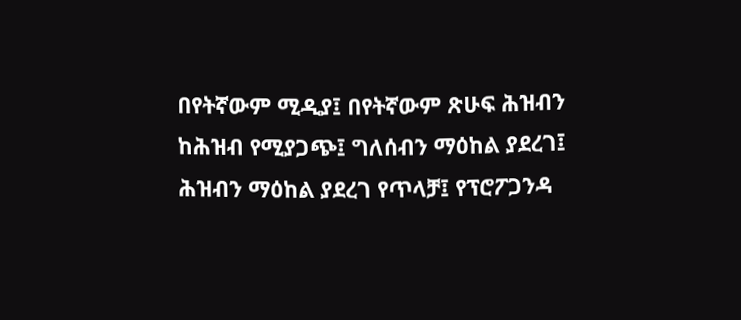በየትኛውም ሚዲያ፤ በየትኛውም ጽሁፍ ሕዝብን ከሕዝብ የሚያጋጭ፤ ግለሰብን ማዕከል ያደረገ፤ ሕዝብን ማዕከል ያደረገ የጥላቻ፤ የፕሮፖጋንዳ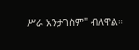ሥራ አንታገስም" ብለዋል።